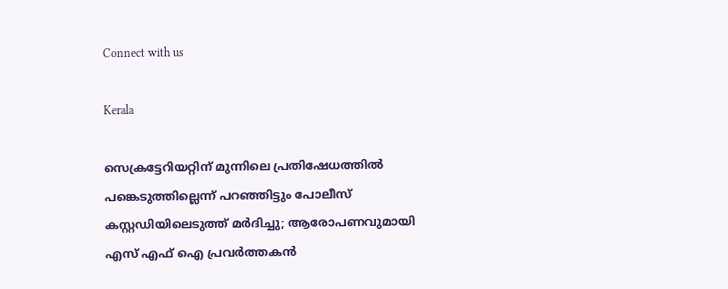Connect with us

Kerala

സെക്രട്ടേറിയറ്റിന് മുന്നിലെ പ്രതിഷേധത്തില്‍ പങ്കെടുത്തില്ലെന്ന് പറഞ്ഞിട്ടും പോലീസ് കസ്റ്റഡിയിലെടുത്ത് മര്‍ദിച്ചു; ആരോപണവുമായി എസ് എഫ്‌ ഐ പ്രവര്‍ത്തകന്‍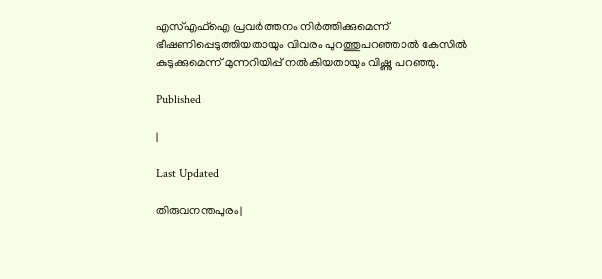എസ്എഫ്ഐ പ്രവർത്തനം നിർത്തിക്കുമെന്ന് ഭീഷണിപ്പെടുത്തിയതായും വിവരം പുറത്തുപറഞ്ഞാൽ കേസിൽ കുടുക്കുമെന്ന് മുന്നറിയിപ്പ് നൽകിയതായും വിഷ്ണു പറഞ്ഞു.

Published

|

Last Updated

തിരുവനന്തപുരം|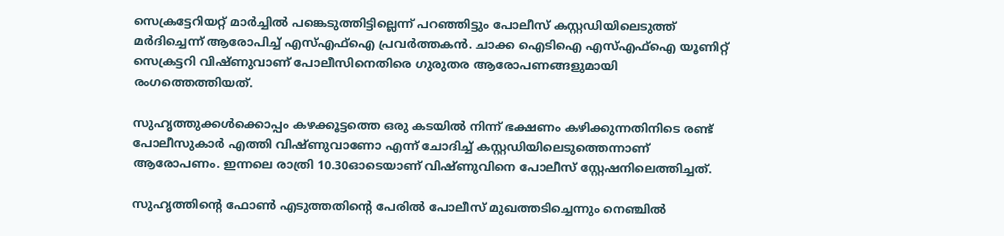സെക്രട്ടേറിയറ്റ് മാർച്ചിൽ പങ്കെടുത്തിട്ടില്ലെന്ന് പറഞ്ഞിട്ടും പോലീസ് കസ്റ്റഡിയിലെടുത്ത് മർദിച്ചെന്ന് ആരോപിച്ച് എസ്എഫ്ഐ പ്രവർത്തകൻ. ചാക്ക ഐടിഐ എസ്എഫ്ഐ യൂണിറ്റ് സെക്രട്ടറി വിഷ്ണുവാണ് പോലീസിനെതിരെ ഗുരുതര ആരോപണങ്ങളുമായി രംഗത്തെത്തിയത്.

സുഹൃത്തുക്കൾക്കൊപ്പം കഴക്കൂട്ടത്തെ ഒരു കടയിൽ നിന്ന് ഭക്ഷണം കഴിക്കുന്നതിനിടെ രണ്ട് പോലീസുകാർ എത്തി വിഷ്ണുവാണോ എന്ന് ചോദിച്ച് കസ്റ്റഡിയിലെടുത്തെന്നാണ് ആരോപണം. ഇന്നലെ രാത്രി 10.30ഓടെയാണ് വിഷ്ണുവിനെ പോലീസ് സ്റ്റേഷനിലെത്തിച്ചത്.

സുഹൃത്തിന്റെ ഫോൺ എടുത്തതിന്റെ പേരിൽ പോലീസ് മുഖത്തടിച്ചെന്നും നെഞ്ചിൽ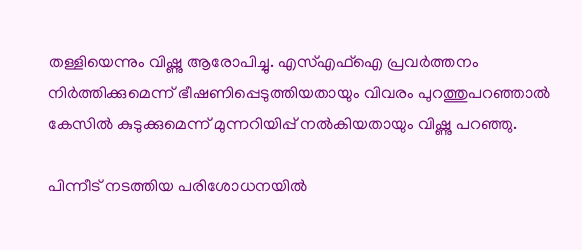തള്ളിയെന്നും വിഷ്ണു ആരോപിച്ചു. എസ്എഫ്ഐ പ്രവർത്തനം നിർത്തിക്കുമെന്ന് ഭീഷണിപ്പെടുത്തിയതായും വിവരം പുറത്തുപറഞ്ഞാൽ കേസിൽ കുടുക്കുമെന്ന് മുന്നറിയിപ്പ് നൽകിയതായും വിഷ്ണു പറഞ്ഞു.

പിന്നീട് നടത്തിയ പരിശോധനയിൽ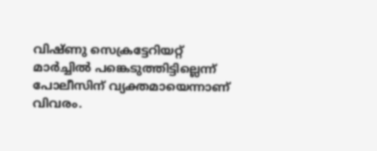വിഷ്ണു സെക്രട്ടേറിയറ്റ് മാർച്ചിൽ പങ്കെടുത്തിട്ടില്ലെന്ന് പോലീസിന് വ്യക്തമായെന്നാണ് വിവരം.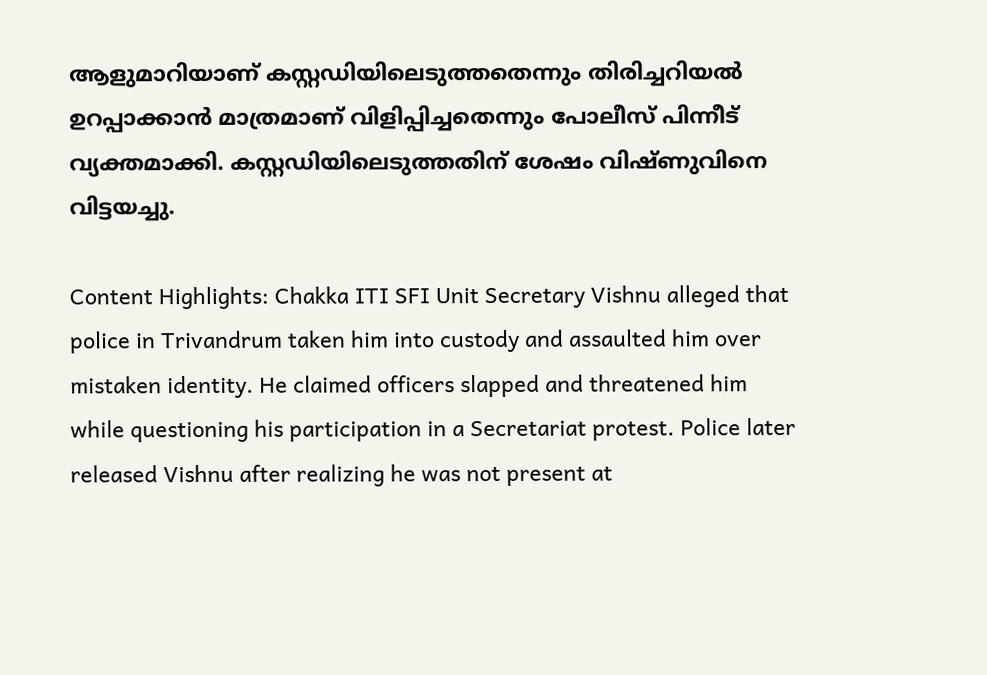ആളുമാറിയാണ് കസ്റ്റഡിയിലെടുത്തതെന്നും തിരിച്ചറിയൽ ഉറപ്പാക്കാൻ മാത്രമാണ് വിളിപ്പിച്ചതെന്നും പോലീസ് പിന്നീട് വ്യക്തമാക്കി. കസ്റ്റഡിയിലെടുത്തതിന് ശേഷം വിഷ്ണുവിനെ വിട്ടയച്ചു.

Content Highlights: Chakka ITI SFI Unit Secretary Vishnu alleged that police in Trivandrum taken him into custody and assaulted him over mistaken identity. He claimed officers slapped and threatened him while questioning his participation in a Secretariat protest. Police later released Vishnu after realizing he was not present at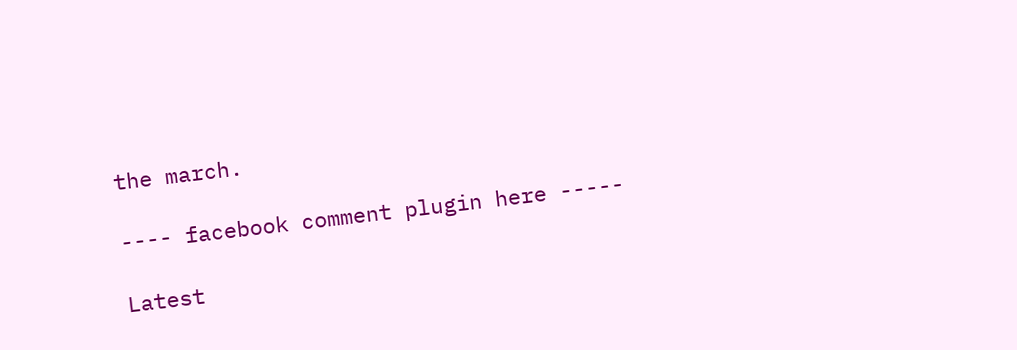the march.

---- facebook comment plugin here -----

Latest